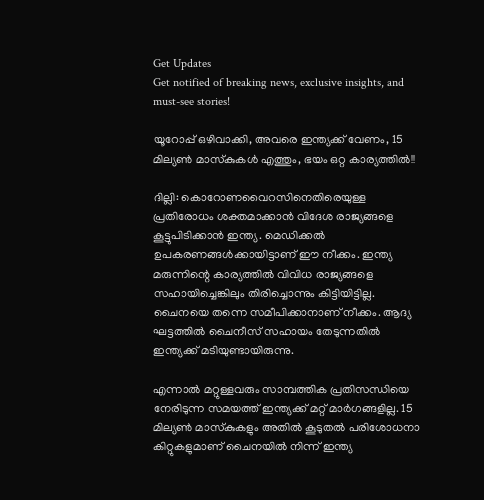Get Updates
Get notified of breaking news, exclusive insights, and must-see stories!

യൂറോപ്പ് ഒഴിവാക്കി, അവരെ ഇന്ത്യക്ക് വേണം, 15 മില്യണ്‍ മാസ്‌കുകള്‍ എത്തും, ഭയം ഒറ്റ കാര്യത്തില്‍!!

ദില്ലി: കൊറോണവൈറസിനെതിരെയുള്ള പ്രതിരോധം ശക്തമാക്കാന്‍ വിദേശ രാജ്യങ്ങളെ കൂട്ടുപിടിക്കാന്‍ ഇന്ത്യ. മെഡിക്കല്‍ ഉപകരണങ്ങള്‍ക്കായിട്ടാണ് ഈ നീക്കം. ഇന്ത്യ മരുന്നിന്റെ കാര്യത്തില്‍ വിവിധ രാജ്യങ്ങളെ സഹായിച്ചെങ്കിലും തിരിച്ചൊന്നും കിട്ടിയിട്ടില്ല. ചൈനയെ തന്നെ സമീപിക്കാനാണ് നീക്കം. ആദ്യ ഘട്ടത്തില്‍ ചൈനീസ് സഹായം തേടുന്നതില്‍ ഇന്ത്യക്ക് മടിയുണ്ടായിരുന്നു.

എന്നാല്‍ മറ്റുള്ളവരും സാമ്പത്തിക പ്രതിസന്ധിയെ നേരിടുന്ന സമയത്ത് ഇന്ത്യക്ക് മറ്റ് മാര്‍ഗങ്ങളില്ല. 15 മില്യണ്‍ മാസ്‌കുകളും അതില്‍ കൂടുതല്‍ പരിശോധനാ കിറ്റുകളുമാണ് ചൈനയില്‍ നിന്ന് ഇന്ത്യ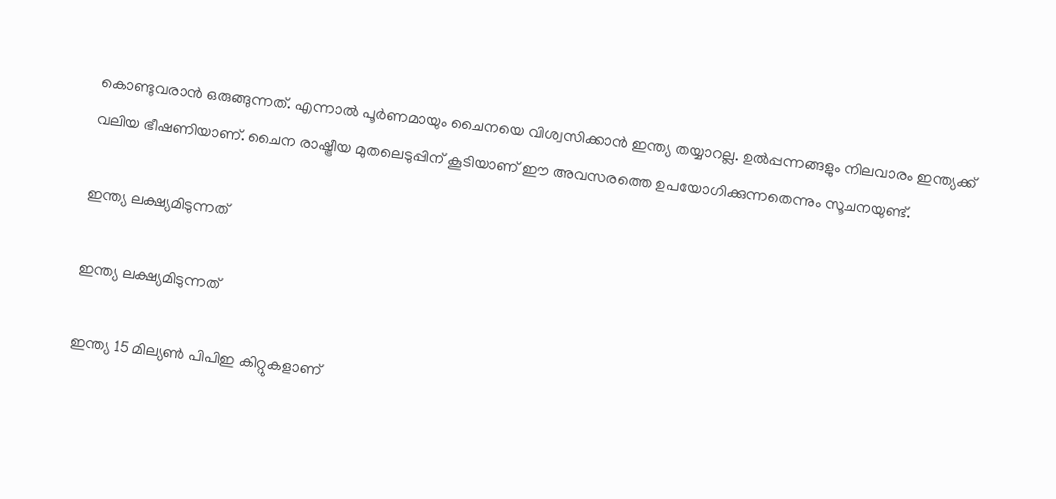കൊണ്ടുവരാന്‍ ഒരുങ്ങുന്നത്. എന്നാല്‍ പൂര്‍ണമായും ചൈനയെ വിശ്വസിക്കാന്‍ ഇന്ത്യ തയ്യാറല്ല. ഉല്‍പ്പന്നങ്ങളും നിലവാരം ഇന്ത്യക്ക് വലിയ ഭീഷണിയാണ്. ചൈന രാഷ്ട്രീയ മുതലെടുപ്പിന് കൂടിയാണ് ഈ അവസരത്തെ ഉപയോഗിക്കുന്നതെന്നും സൂചനയുണ്ട്.

ഇന്ത്യ ലക്ഷ്യമിടുന്നത്

ഇന്ത്യ ലക്ഷ്യമിടുന്നത്

ഇന്ത്യ 15 മില്യണ്‍ പിപിഇ കിറ്റുകളാണ്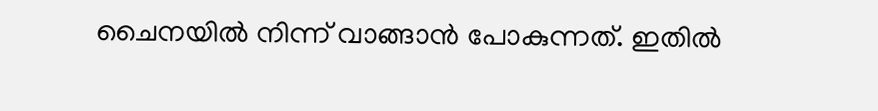ചൈനയില്‍ നിന്ന് വാങ്ങാന്‍ പോകുന്നത്. ഇതില്‍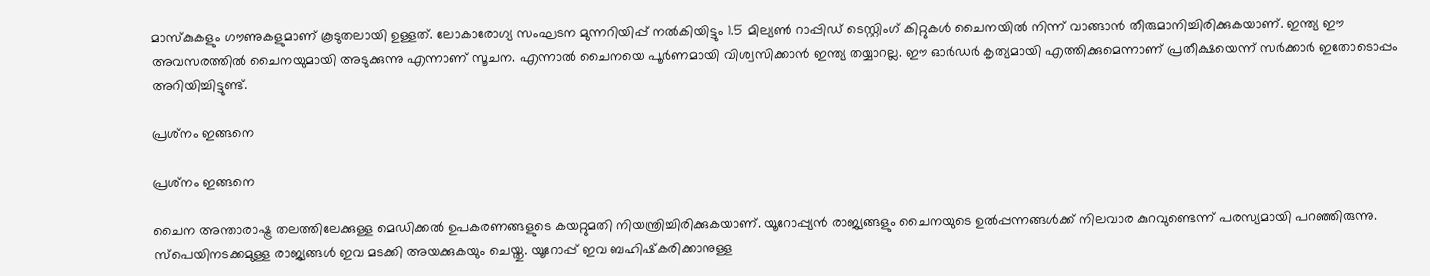മാസ്‌കുകളും ഗൗണുകളുമാണ് കൂടുതലായി ഉള്ളത്. ലോകാരോഗ്യ സംഘടന മുന്നറിയിപ്പ് നല്‍കിയിട്ടും 1.5 മില്യണ്‍ റാപ്പിഡ് ടെസ്റ്റിംഗ് കിറ്റുകള്‍ ചൈനയില്‍ നിന്ന് വാങ്ങാന്‍ തീരുമാനിച്ചിരിക്കുകയാണ്. ഇന്ത്യ ഈ അവസരത്തില്‍ ചൈനയുമായി അടുക്കുന്നു എന്നാണ് സൂചന. എന്നാല്‍ ചൈനയെ പൂര്‍ണമായി വിശ്വസിക്കാന്‍ ഇന്ത്യ തയ്യാറല്ല. ഈ ഓര്‍ഡര്‍ കൃത്യമായി എത്തിക്കുമെന്നാണ് പ്രതീക്ഷയെന്ന് സര്‍ക്കാര്‍ ഇതോടൊപ്പം അറിയിച്ചിട്ടുണ്ട്.

പ്രശ്‌നം ഇങ്ങനെ

പ്രശ്‌നം ഇങ്ങനെ

ചൈന അന്താരാഷ്ട്ര തലത്തിലേക്കുള്ള മെഡിക്കല്‍ ഉപകരണങ്ങളുടെ കയറ്റുമതി നിയന്ത്രിച്ചിരിക്കുകയാണ്. യൂറോപ്പ്യന്‍ രാജ്യങ്ങളും ചൈനയുടെ ഉല്‍പ്പന്നങ്ങള്‍ക്ക് നിലവാര കുറവുണ്ടെന്ന് പരസ്യമായി പറഞ്ഞിരുന്നു. സ്‌പെയിനടക്കമുള്ള രാജ്യങ്ങള്‍ ഇവ മടക്കി അയക്കുകയും ചെയ്തു. യൂറോപ്പ് ഇവ ബഹിഷ്‌കരിക്കാനുള്ള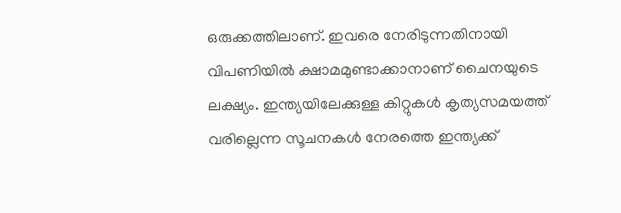ഒരുക്കത്തിലാണ്. ഇവരെ നേരിടുന്നതിനായി വിപണിയില്‍ ക്ഷാമമുണ്ടാക്കാനാണ് ചൈനയുടെ ലക്ഷ്യം. ഇന്ത്യയിലേക്കുള്ള കിറ്റുകള്‍ കൃത്യസമയത്ത് വരില്ലെന്ന സൂചനകള്‍ നേരത്തെ ഇന്ത്യക്ക്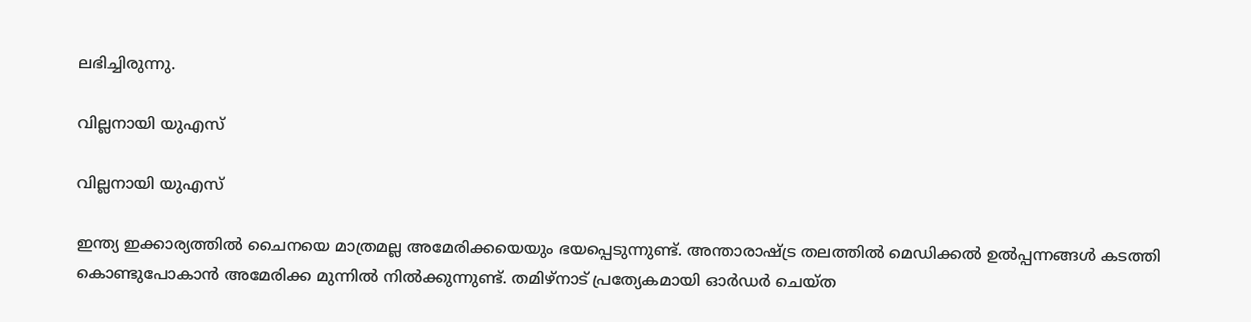ലഭിച്ചിരുന്നു.

വില്ലനായി യുഎസ്

വില്ലനായി യുഎസ്

ഇന്ത്യ ഇക്കാര്യത്തില്‍ ചൈനയെ മാത്രമല്ല അമേരിക്കയെയും ഭയപ്പെടുന്നുണ്ട്. അന്താരാഷ്ട്ര തലത്തില്‍ മെഡിക്കല്‍ ഉല്‍പ്പന്നങ്ങള്‍ കടത്തി കൊണ്ടുപോകാന്‍ അമേരിക്ക മുന്നില്‍ നില്‍ക്കുന്നുണ്ട്. തമിഴ്‌നാട് പ്രത്യേകമായി ഓര്‍ഡര്‍ ചെയ്ത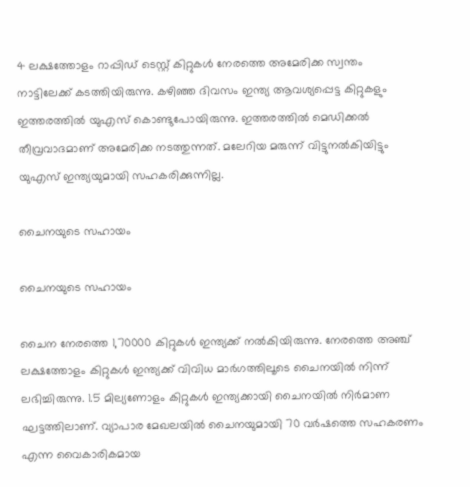4 ലക്ഷത്തോളം റാപ്പിഡ് ടെസ്റ്റ് കിറ്റുകള്‍ നേരത്തെ അമേരിക്ക സ്വന്തം നാട്ടിലേക്ക് കടത്തിയിരുന്നു. കഴിഞ്ഞ ദിവസം ഇന്ത്യ ആവശ്യപ്പെട്ട കിറ്റുകളും ഇത്തരത്തില്‍ യുഎസ് കൊണ്ടുപോയിരുന്നു. ഇത്തരത്തില്‍ മെഡിക്കല്‍ തീവ്രവാദമാണ് അമേരിക്ക നടത്തുന്നത്. മലേറിയ മരുന്ന് വിട്ടുനല്‍കിയിട്ടും യുഎസ് ഇന്ത്യയുമായി സഹകരിക്കുന്നില്ല.

ചൈനയുടെ സഹായം

ചൈനയുടെ സഹായം

ചൈന നേരത്തെ 1,70000 കിറ്റുകള്‍ ഇന്ത്യക്ക് നല്‍കിയിരുന്നു. നേരത്തെ അഞ്ച് ലക്ഷത്തോളം കിറ്റുകള്‍ ഇന്ത്യക്ക് വിവിധ മാര്‍ഗത്തിലൂടെ ചൈനയില്‍ നിന്ന് ലഭിച്ചിരുന്നു. 1.5 മില്യണോളം കിറ്റുകള്‍ ഇന്ത്യക്കായി ചൈനയില്‍ നിര്‍മാണ ഘട്ടത്തിലാണ്. വ്യാപാര മേഖലയില്‍ ചൈനയുമായി 70 വര്‍ഷത്തെ സഹകരണം എന്ന വൈകാരികമായ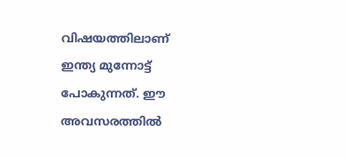വിഷയത്തിലാണ് ഇന്ത്യ മുന്നോട്ട് പോകുന്നത്. ഈ അവസരത്തില്‍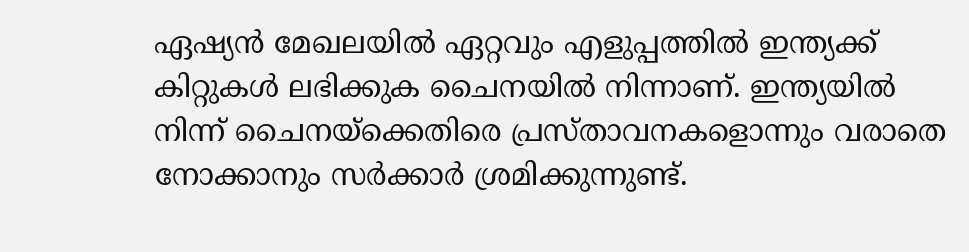ഏഷ്യന്‍ മേഖലയില്‍ ഏറ്റവും എളുപ്പത്തില്‍ ഇന്ത്യക്ക് കിറ്റുകള്‍ ലഭിക്കുക ചൈനയില്‍ നിന്നാണ്. ഇന്ത്യയില്‍ നിന്ന് ചൈനയ്‌ക്കെതിരെ പ്രസ്താവനകളൊന്നും വരാതെ നോക്കാനും സര്‍ക്കാര്‍ ശ്രമിക്കുന്നുണ്ട്.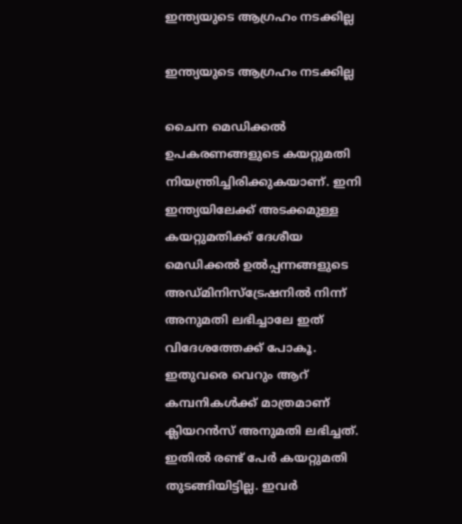ഇന്ത്യയുടെ ആഗ്രഹം നടക്കില്ല

ഇന്ത്യയുടെ ആഗ്രഹം നടക്കില്ല

ചൈന മെഡിക്കല്‍ ഉപകരണങ്ങളുടെ കയറ്റുമതി നിയന്ത്രിച്ചിരിക്കുകയാണ്. ഇനി ഇന്ത്യയിലേക്ക് അടക്കമുള്ള കയറ്റുമതിക്ക് ദേശീയ മെഡിക്കല്‍ ഉല്‍പ്പന്നങ്ങളുടെ അഡ്മിനിസ്‌ട്രേഷനില്‍ നിന്ന് അനുമതി ലഭിച്ചാലേ ഇത് വിദേശത്തേക്ക് പോകൂ. ഇതുവരെ വെറും ആറ് കമ്പനികള്‍ക്ക് മാത്രമാണ് ക്ലിയറന്‍സ് അനുമതി ലഭിച്ചത്. ഇതില്‍ രണ്ട് പേര്‍ കയറ്റുമതി തുടങ്ങിയിട്ടില്ല. ഇവര്‍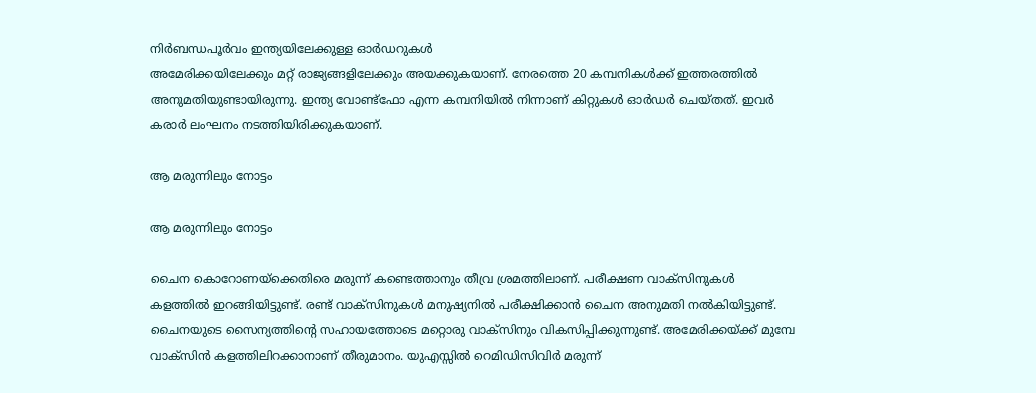നിര്‍ബന്ധപൂര്‍വം ഇന്ത്യയിലേക്കുള്ള ഓര്‍ഡറുകള്‍
അമേരിക്കയിലേക്കും മറ്റ് രാജ്യങ്ങളിലേക്കും അയക്കുകയാണ്. നേരത്തെ 20 കമ്പനികള്‍ക്ക് ഇത്തരത്തില്‍ അനുമതിയുണ്ടായിരുന്നു. ഇന്ത്യ വോണ്ട്‌ഫോ എന്ന കമ്പനിയില്‍ നിന്നാണ് കിറ്റുകള്‍ ഓര്‍ഡര്‍ ചെയ്തത്. ഇവര്‍ കരാര്‍ ലംഘനം നടത്തിയിരിക്കുകയാണ്.

ആ മരുന്നിലും നോട്ടം

ആ മരുന്നിലും നോട്ടം

ചൈന കൊറോണയ്‌ക്കെതിരെ മരുന്ന് കണ്ടെത്താനും തീവ്ര ശ്രമത്തിലാണ്. പരീക്ഷണ വാക്‌സിനുകള്‍ കളത്തില്‍ ഇറങ്ങിയിട്ടുണ്ട്. രണ്ട് വാക്‌സിനുകള്‍ മനുഷ്യനില്‍ പരീക്ഷിക്കാന്‍ ചൈന അനുമതി നല്‍കിയിട്ടുണ്ട്. ചൈനയുടെ സൈന്യത്തിന്റെ സഹായത്തോടെ മറ്റൊരു വാക്‌സിനും വികസിപ്പിക്കുന്നുണ്ട്. അമേരിക്കയ്ക്ക് മുമ്പേ വാക്‌സിന്‍ കളത്തിലിറക്കാനാണ് തീരുമാനം. യുഎസ്സില്‍ റെമിഡിസിവിര്‍ മരുന്ന്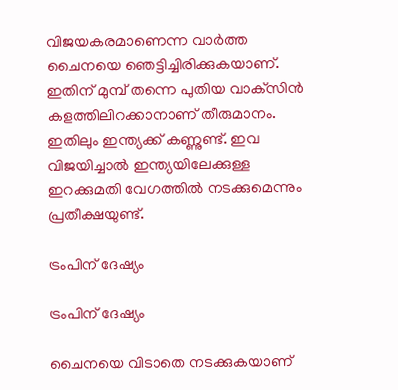വിജയകരമാണെന്ന വാര്‍ത്ത ചൈനയെ ഞെട്ടിച്ചിരിക്കുകയാണ്. ഇതിന് മുമ്പ് തന്നെ പുതിയ വാക്‌സിന്‍ കളത്തിലിറക്കാനാണ് തീരുമാനം. ഇതിലും ഇന്ത്യക്ക് കണ്ണുണ്ട്. ഇവ വിജയിച്ചാല്‍ ഇന്ത്യയിലേക്കുള്ള ഇറക്കുമതി വേഗത്തില്‍ നടക്കുമെന്നും പ്രതീക്ഷയുണ്ട്.

ട്രംപിന് ദേഷ്യം

ട്രംപിന് ദേഷ്യം

ചൈനയെ വിടാതെ നടക്കുകയാണ്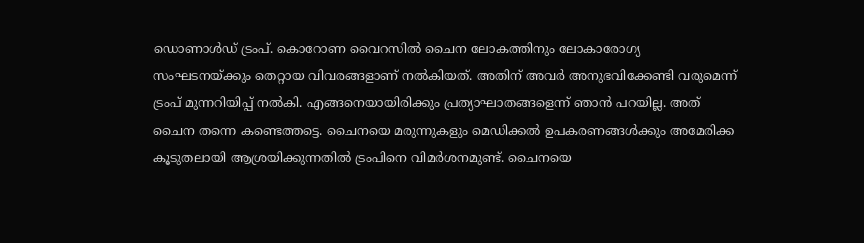ഡൊണാള്‍ഡ് ട്രംപ്. കൊറോണ വൈറസില്‍ ചൈന ലോകത്തിനും ലോകാരോഗ്യ സംഘടനയ്ക്കും തെറ്റായ വിവരങ്ങളാണ് നല്‍കിയത്. അതിന് അവര്‍ അനുഭവിക്കേണ്ടി വരുമെന്ന് ട്രംപ് മുന്നറിയിപ്പ് നല്‍കി. എങ്ങനെയായിരിക്കും പ്രത്യാഘാതങ്ങളെന്ന് ഞാന്‍ പറയില്ല. അത് ചൈന തന്നെ കണ്ടെത്തട്ടെ. ചൈനയെ മരുന്നുകളും മെഡിക്കല്‍ ഉപകരണങ്ങള്‍ക്കും അമേരിക്ക കൂടുതലായി ആശ്രയിക്കുന്നതില്‍ ട്രംപിനെ വിമര്‍ശനമുണ്ട്. ചൈനയെ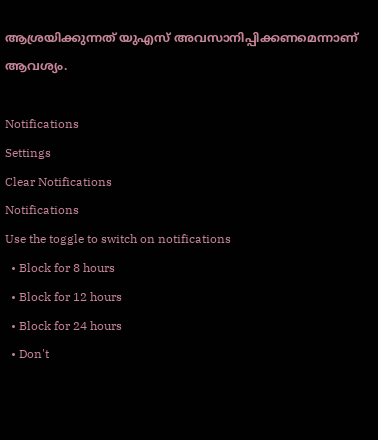ആശ്രയിക്കുന്നത് യുഎസ് അവസാനിപ്പിക്കണമെന്നാണ് ആവശ്യം.

Notifications
Settings
Clear Notifications
Notifications
Use the toggle to switch on notifications
  • Block for 8 hours
  • Block for 12 hours
  • Block for 24 hours
  • Don't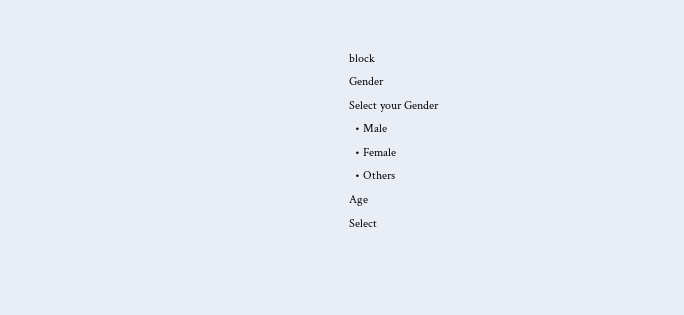block
Gender
Select your Gender
  • Male
  • Female
  • Others
Age
Select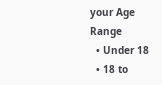your Age Range
  • Under 18
  • 18 to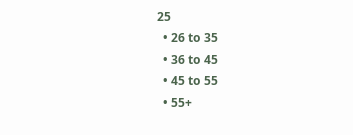25
  • 26 to 35
  • 36 to 45
  • 45 to 55
  • 55+